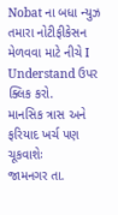Nobat ના બધા ન્યુઝ તમારા નોટીફીકેસન મેળવવા માટે નીચે I Understand ઉપર ક્લિક કરો.
માનસિક ત્રાસ અને ફરિયાદ ખર્ચ પણ ચૂકવાશેઃ
જામનગર તા.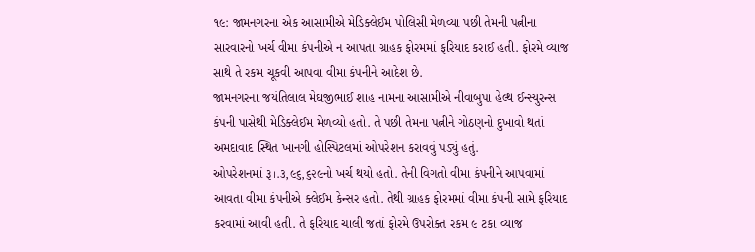૧૯: જામનગરના એક આસામીએ મેડિક્લેઈમ પોલિસી મેળવ્યા પછી તેમની પત્નીના સારવારનો ખર્ચ વીમા કંપનીએ ન આપતા ગ્રાહક ફોરમમાં ફરિયાદ કરાઈ હતી. ફોરમે વ્યાજ સાથે તે રકમ ચૂકવી આપવા વીમા કંપનીને આદેશ છે.
જામનગરના જયંતિલાલ મેઘજીભાઈ શાહ નામના આસામીએ નીવાબુપા હેલ્થ ઈન્સ્યુરન્સ કંપની પાસેથી મેડિક્લેઈમ મેળવ્યો હતો. તે પછી તેમના પત્નીને ગોઠણનો દુખાવો થતાં અમદાવાદ સ્થિત ખાનગી હોસ્પિટલમાં ઓપરેશન કરાવવું પડ્યું હતું.
ઓપરેશનમાં રૂ।.૩,૯૬,૬૨૯નો ખર્ચ થયો હતો. તેની વિગતો વીમા કંપનીને આપવામાં આવતા વીમા કંપનીએ ક્લેઈમ કેન્સર હતો. તેથી ગ્રાહક ફોરમમાં વીમા કંપની સામે ફરિયાદ કરવામાં આવી હતી. તે ફરિયાદ ચાલી જતાં ફોરમે ઉપરોક્ત રકમ ૯ ટકા વ્યાજ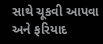સાથે ચૂકવી આપવા અને ફરિયાદ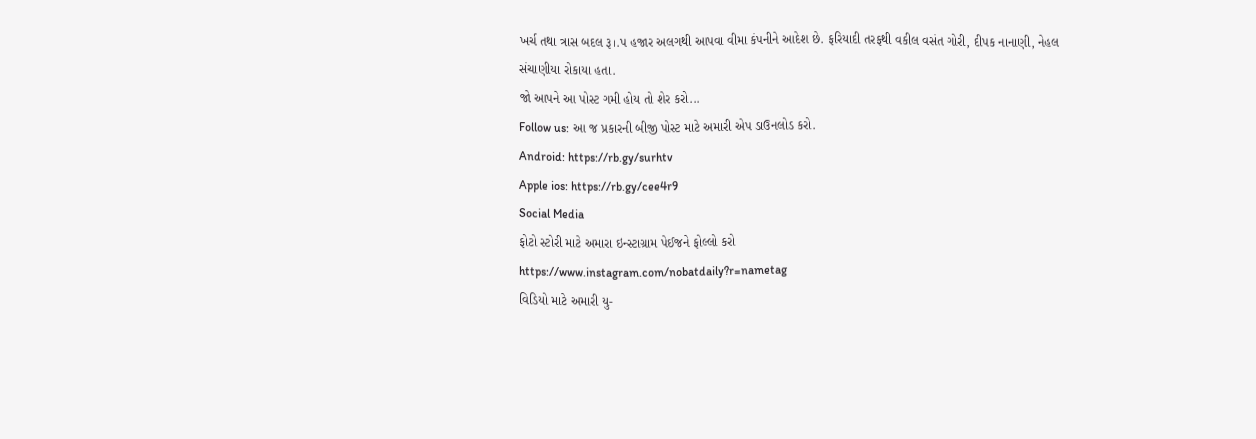ખર્ચ તથા ત્રાસ બદલ રૂ।.પ હજાર અલગથી આપવા વીમા કંપનીને આદેશ છે. ફરિયાદી તરફથી વકીલ વસંત ગોરી, દીપક નાનાણી, નેહલ સંચાણીયા રોકાયા હતા.
જો આપને આ પોસ્ટ ગમી હોય તો શેર કરો...
Follow us: આ જ પ્રકારની બીજી પોસ્ટ માટે અમારી એપ ડાઉનલોડ કરો.
Android: https://rb.gy/surhtv
Apple ios: https://rb.gy/cee4r9
Social Media
ફોટો સ્ટોરી માટે અમારા ઇન્સ્ટાગ્રામ પેઈજને ફોલ્લો કરો
https://www.instagram.com/nobatdaily?r=nametag
વિડિયો માટે અમારી યુ-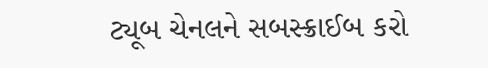ટ્યૂબ ચેનલને સબસ્ક્રાઈબ કરો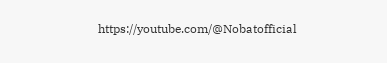https://youtube.com/@Nobatofficial